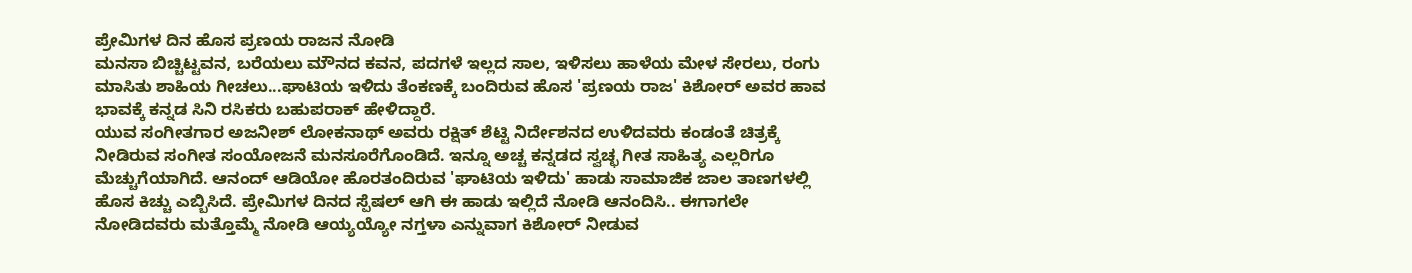ಪ್ರೇಮಿಗಳ ದಿನ ಹೊಸ ಪ್ರಣಯ ರಾಜನ ನೋಡಿ
ಮನಸಾ ಬಿಚ್ಚಿಟ್ಟವನ, ಬರೆಯಲು ಮೌನದ ಕವನ, ಪದಗಳೆ ಇಲ್ಲದ ಸಾಲ, ಇಳಿಸಲು ಹಾಳೆಯ ಮೇಳ ಸೇರಲು, ರಂಗು ಮಾಸಿತು ಶಾಹಿಯ ಗೀಚಲು...ಘಾಟಿಯ ಇಳಿದು ತೆಂಕಣಕ್ಕೆ ಬಂದಿರುವ ಹೊಸ 'ಪ್ರಣಯ ರಾಜ' ಕಿಶೋರ್ ಅವರ ಹಾವ ಭಾವಕ್ಕೆ ಕನ್ನಡ ಸಿನಿ ರಸಿಕರು ಬಹುಪರಾಕ್ ಹೇಳಿದ್ದಾರೆ.
ಯುವ ಸಂಗೀತಗಾರ ಅಜನೀಶ್ ಲೋಕನಾಥ್ ಅವರು ರಕ್ಷಿತ್ ಶೆಟ್ಟಿ ನಿರ್ದೇಶನದ ಉಳಿದವರು ಕಂಡಂತೆ ಚಿತ್ರಕ್ಕೆ ನೀಡಿರುವ ಸಂಗೀತ ಸಂಯೋಜನೆ ಮನಸೂರೆಗೊಂಡಿದೆ. ಇನ್ನೂ ಅಚ್ಚ ಕನ್ನಡದ ಸ್ವಚ್ಛ ಗೀತ ಸಾಹಿತ್ಯ ಎಲ್ಲರಿಗೂ ಮೆಚ್ಚುಗೆಯಾಗಿದೆ. ಆನಂದ್ ಆಡಿಯೋ ಹೊರತಂದಿರುವ 'ಘಾಟಿಯ ಇಳಿದು' ಹಾಡು ಸಾಮಾಜಿಕ ಜಾಲ ತಾಣಗಳಲ್ಲಿ ಹೊಸ ಕಿಚ್ಚು ಎಬ್ಬಿಸಿದೆ. ಪ್ರೇಮಿಗಳ ದಿನದ ಸ್ಪೆಷಲ್ ಆಗಿ ಈ ಹಾಡು ಇಲ್ಲಿದೆ ನೋಡಿ ಆನಂದಿಸಿ.. ಈಗಾಗಲೇ ನೋಡಿದವರು ಮತ್ತೊಮ್ಮೆ ನೋಡಿ ಆಯ್ಯಯ್ಯೋ ನಗ್ತಳಾ ಎನ್ನುವಾಗ ಕಿಶೋರ್ ನೀಡುವ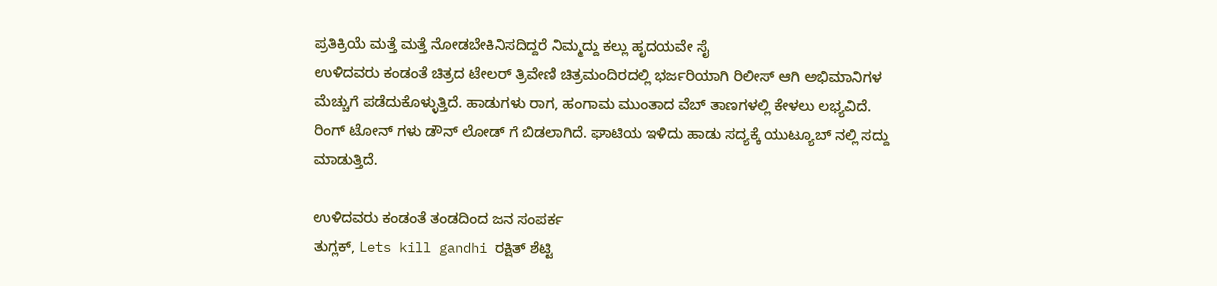ಪ್ರತಿಕ್ರಿಯೆ ಮತ್ತೆ ಮತ್ತೆ ನೋಡಬೇಕಿನಿಸದಿದ್ದರೆ ನಿಮ್ಮದ್ದು ಕಲ್ಲು ಹೃದಯವೇ ಸೈ
ಉಳಿದವರು ಕಂಡಂತೆ ಚಿತ್ರದ ಟೇಲರ್ ತ್ರಿವೇಣಿ ಚಿತ್ರಮಂದಿರದಲ್ಲಿ ಭರ್ಜರಿಯಾಗಿ ರಿಲೀಸ್ ಆಗಿ ಅಭಿಮಾನಿಗಳ ಮೆಚ್ಚುಗೆ ಪಡೆದುಕೊಳ್ಳುತ್ತಿದೆ. ಹಾಡುಗಳು ರಾಗ, ಹಂಗಾಮ ಮುಂತಾದ ವೆಬ್ ತಾಣಗಳಲ್ಲಿ ಕೇಳಲು ಲಭ್ಯವಿದೆ. ರಿಂಗ್ ಟೋನ್ ಗಳು ಡೌನ್ ಲೋಡ್ ಗೆ ಬಿಡಲಾಗಿದೆ. ಘಾಟಿಯ ಇಳಿದು ಹಾಡು ಸದ್ಯಕ್ಕೆ ಯುಟ್ಯೂಬ್ ನಲ್ಲಿ ಸದ್ದು ಮಾಡುತ್ತಿದೆ.

ಉಳಿದವರು ಕಂಡಂತೆ ತಂಡದಿಂದ ಜನ ಸಂಪರ್ಕ
ತುಗ್ಲಕ್, Lets kill gandhi ರಕ್ಷಿತ್ ಶೆಟ್ಟಿ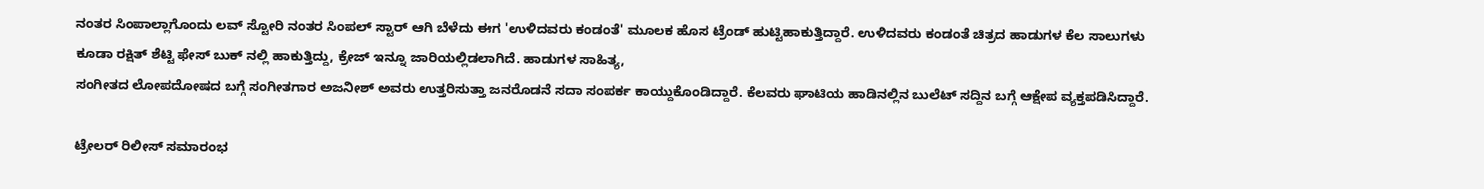ನಂತರ ಸಿಂಪಾಲ್ಲಾಗೊಂದು ಲವ್ ಸ್ಟೋರಿ ನಂತರ ಸಿಂಪಲ್ ಸ್ಟಾರ್ ಆಗಿ ಬೆಳೆದು ಈಗ 'ಉಳಿದವರು ಕಂಡಂತೆ' ಮೂಲಕ ಹೊಸ ಟ್ರೆಂಡ್ ಹುಟ್ಟಿಹಾಕುತ್ತಿದ್ದಾರೆ. ಉಳಿದವರು ಕಂಡಂತೆ ಚಿತ್ರದ ಹಾಡುಗಳ ಕೆಲ ಸಾಲುಗಳು ಕೂಡಾ ರಕ್ಷಿತ್ ಶೆಟ್ಟಿ ಫೇಸ್ ಬುಕ್ ನಲ್ಲಿ ಹಾಕುತ್ತಿದ್ದು, ಕ್ರೇಜ್ ಇನ್ನೂ ಜಾರಿಯಲ್ಲಿಡಲಾಗಿದೆ. ಹಾಡುಗಳ ಸಾಹಿತ್ಯ,
ಸಂಗೀತದ ಲೋಪದೋಷದ ಬಗ್ಗೆ ಸಂಗೀತಗಾರ ಅಜನೀಶ್ ಅವರು ಉತ್ತರಿಸುತ್ತಾ ಜನರೊಡನೆ ಸದಾ ಸಂಪರ್ಕ ಕಾಯ್ದುಕೊಂಡಿದ್ದಾರೆ. ಕೆಲವರು ಘಾಟಿಯ ಹಾಡಿನಲ್ಲಿನ ಬುಲೆಟ್ ಸದ್ದಿನ ಬಗ್ಗೆ ಆಕ್ಷೇಪ ವ್ಯಕ್ತಪಡಿಸಿದ್ದಾರೆ.

ಟ್ರೇಲರ್ ರಿಲೀಸ್ ಸಮಾರಂಭ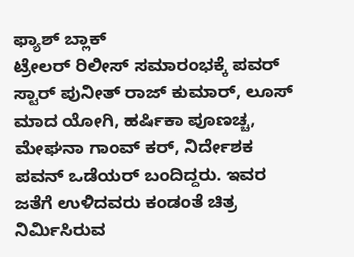ಫ್ಯಾಶ್ ಬ್ಲಾಕ್
ಟ್ರೇಲರ್ ರಿಲೀಸ್ ಸಮಾರಂಭಕ್ಕೆ ಪವರ್ ಸ್ಟಾರ್ ಪುನೀತ್ ರಾಜ್ ಕುಮಾರ್, ಲೂಸ್ ಮಾದ ಯೋಗಿ, ಹರ್ಷಿಕಾ ಪೂಣಚ್ಚ, ಮೇಘನಾ ಗಾಂವ್ ಕರ್, ನಿರ್ದೇಶಕ ಪವನ್ ಒಡೆಯರ್ ಬಂದಿದ್ದರು. ಇವರ ಜತೆಗೆ ಉಳಿದವರು ಕಂಡಂತೆ ಚಿತ್ರ ನಿರ್ಮಿಸಿರುವ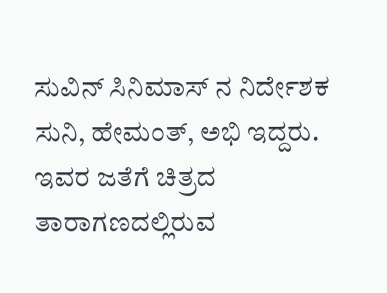ಸುವಿನ್ ಸಿನಿಮಾಸ್ ನ ನಿರ್ದೇಶಕ ಸುನಿ, ಹೇಮಂತ್, ಅಭಿ ಇದ್ದರು.
ಇವರ ಜತೆಗೆ ಚಿತ್ರದ ತಾರಾಗಣದಲ್ಲಿರುವ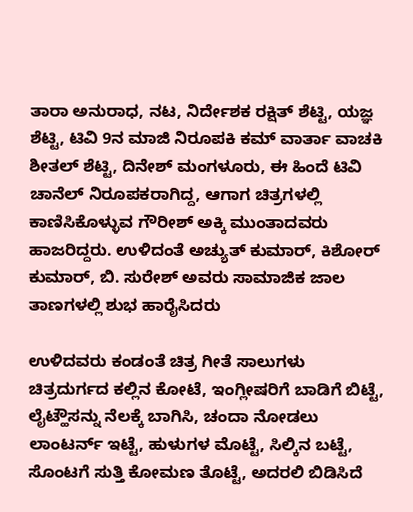ತಾರಾ ಅನುರಾಧ, ನಟ, ನಿರ್ದೇಶಕ ರಕ್ಷಿತ್ ಶೆಟ್ಟಿ, ಯಜ್ಞ ಶೆಟ್ಟಿ, ಟಿವಿ 9ನ ಮಾಜಿ ನಿರೂಪಕಿ ಕಮ್ ವಾರ್ತಾ ವಾಚಕಿ ಶೀತಲ್ ಶೆಟ್ಟಿ, ದಿನೇಶ್ ಮಂಗಳೂರು, ಈ ಹಿಂದೆ ಟಿವಿ ಚಾನೆಲ್ ನಿರೂಪಕರಾಗಿದ್ದ, ಆಗಾಗ ಚಿತ್ರಗಳಲ್ಲಿ ಕಾಣಿಸಿಕೊಳ್ಳುವ ಗೌರೀಶ್ ಅಕ್ಕಿ ಮುಂತಾದವರು ಹಾಜರಿದ್ದರು. ಉಳಿದಂತೆ ಅಚ್ಯುತ್ ಕುಮಾರ್, ಕಿಶೋರ್ ಕುಮಾರ್, ಬಿ. ಸುರೇಶ್ ಅವರು ಸಾಮಾಜಿಕ ಜಾಲ ತಾಣಗಳಲ್ಲಿ ಶುಭ ಹಾರೈಸಿದರು

ಉಳಿದವರು ಕಂಡಂತೆ ಚಿತ್ರ ಗೀತೆ ಸಾಲುಗಳು
ಚಿತ್ರದುರ್ಗದ ಕಲ್ಲಿನ ಕೋಟೆ, ಇಂಗ್ಲೀಷರಿಗೆ ಬಾಡಿಗೆ ಬಿಟ್ಟೆ, ಲೈಟ್ಹೌಸನ್ನು ನೆಲಕ್ಕೆ ಬಾಗಿಸಿ, ಚಂದಾ ನೋಡಲು ಲಾಂಟರ್ನ್ ಇಟ್ಟೆ, ಹುಳುಗಳ ಮೊಟ್ಟೆ, ಸಿಲ್ಕಿನ ಬಟ್ಟೆ, ಸೊಂಟಗೆ ಸುತ್ತಿ ಕೋಮಣ ತೊಟ್ಟೆ, ಅದರಲಿ ಬಿಡಿಸಿದೆ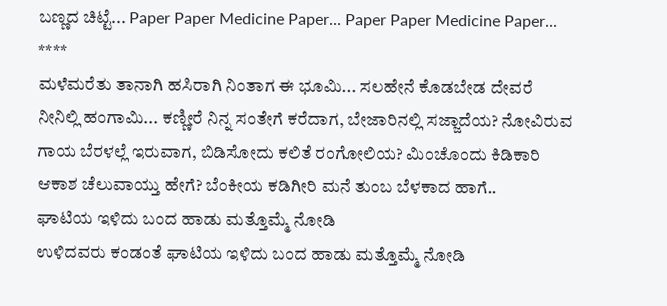ಬಣ್ಣದ ಚಿಟ್ಟೆ... Paper Paper Medicine Paper... Paper Paper Medicine Paper...
****
ಮಳೆಮರೆತು ತಾನಾಗಿ ಹಸಿರಾಗಿ ನಿಂತಾಗ ಈ ಭೂಮಿ... ಸಲಹೇನೆ ಕೊಡಬೇಡ ದೇವರೆ ನೀನಿಲ್ಲಿ ಹಂಗಾಮಿ... ಕಣ್ಣೀರೆ ನಿನ್ನ ಸಂತೇಗೆ ಕರೆದಾಗ, ಬೇಜಾರಿನಲ್ಲಿ ಸಜ್ಜಾದೆಯ? ನೋವಿರುವ ಗಾಯ ಬೆರಳಲ್ಲೆ ಇರುವಾಗ, ಬಿಡಿಸೋದು ಕಲಿತೆ ರಂಗೋಲಿಯ? ಮಿಂಚೊಂದು ಕಿಡಿಕಾರಿ ಆಕಾಶ ಚೆಲುವಾಯ್ತು ಹೇಗೆ? ಬೆಂಕೀಯ ಕಡಿಗೀರಿ ಮನೆ ತುಂಬ ಬೆಳಕಾದ ಹಾಗೆ..
ಘಾಟಿಯ ಇಳಿದು ಬಂದ ಹಾಡು ಮತ್ತೊಮ್ಮೆ ನೋಡಿ
ಉಳಿದವರು ಕಂಡಂತೆ ಘಾಟಿಯ ಇಳಿದು ಬಂದ ಹಾಡು ಮತ್ತೊಮ್ಮೆ ನೋಡಿ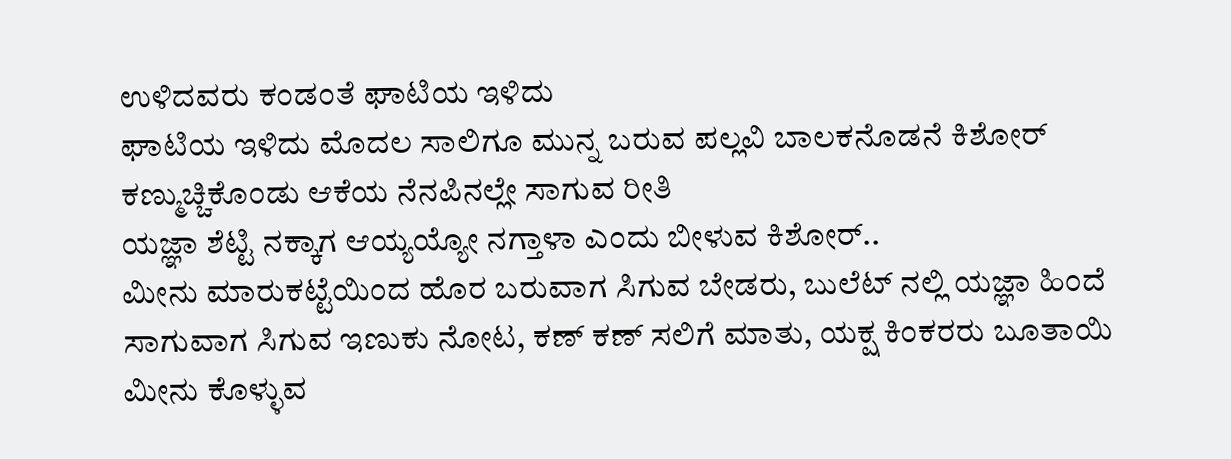ಉಳಿದವರು ಕಂಡಂತೆ ಘಾಟಿಯ ಇಳಿದು
ಘಾಟಿಯ ಇಳಿದು ಮೊದಲ ಸಾಲಿಗೂ ಮುನ್ನ ಬರುವ ಪಲ್ಲವಿ ಬಾಲಕನೊಡನೆ ಕಿಶೋರ್ ಕಣ್ಮುಚ್ಚಿಕೊಂಡು ಆಕೆಯ ನೆನಪಿನಲ್ಲೇ ಸಾಗುವ ರೀತಿ
ಯಜ್ಞಾ ಶೆಟ್ಟಿ ನಕ್ಕಾಗ ಆಯ್ಯಯ್ಯೋ ನಗ್ತಾಳಾ ಎಂದು ಬೀಳುವ ಕಿಶೋರ್..
ಮೀನು ಮಾರುಕಟ್ಟೆಯಿಂದ ಹೊರ ಬರುವಾಗ ಸಿಗುವ ಬೇಡರು, ಬುಲೆಟ್ ನಲ್ಲಿ ಯಜ್ಞಾ ಹಿಂದೆ ಸಾಗುವಾಗ ಸಿಗುವ ಇಣುಕು ನೋಟ, ಕಣ್ ಕಣ್ ಸಲಿಗೆ ಮಾತು, ಯಕ್ಷ ಕಿಂಕರರು ಬೂತಾಯಿ ಮೀನು ಕೊಳ್ಳುವ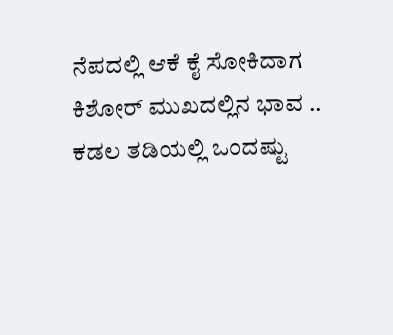ನೆಪದಲ್ಲಿ ಆಕೆ ಕೈ ಸೋಕಿದಾಗ ಕಿಶೋರ್ ಮುಖದಲ್ಲಿನ ಭಾವ ..
ಕಡಲ ತಡಿಯಲ್ಲಿ ಒಂದಷ್ಟು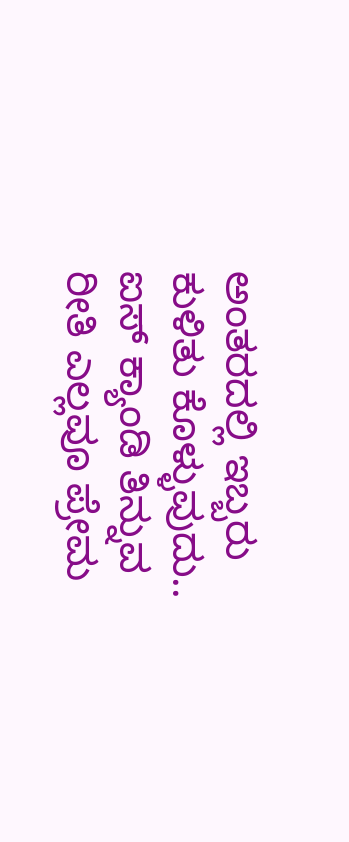ಅಂತರದಲ್ಲಿ ಇಬ್ಬರು ಕುಳಿತು ಕೊಳ್ಳುವುದು.. ಐಸ್ ಕ್ಯಾಂಡಿ ತಿನ್ನುವ ರೀತಿ ಎಲ್ಲವೂ ಪ್ರೇಮ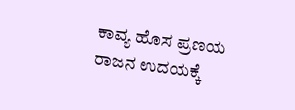ಕಾವ್ಯ ಹೊಸ ಪ್ರಣಯ ರಾಜನ ಉದಯಕ್ಕೆ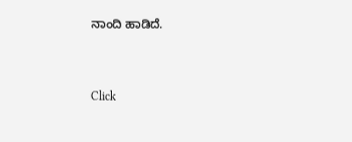ನಾಂದಿ ಹಾಡಿದೆ.


Click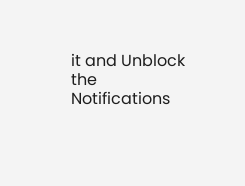it and Unblock the Notifications